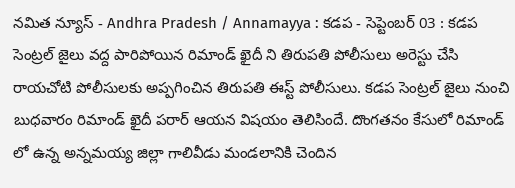నమిత న్యూస్ - Andhra Pradesh / Annamayya : కడప - సెప్టెంబర్ 03 : కడప సెంట్రల్ జైలు వద్ద పారిపోయిన రిమాండ్ ఖైదీ ని తిరుపతి పోలీసులు అరెస్టు చేసి రాయచోటి పోలీసులకు అప్పగించిన తిరుపతి ఈస్ట్ పోలీసులు. కడప సెంట్రల్ జైలు నుంచి బుధవారం రిమాండ్ ఖైదీ పరార్ ఆయన విషయం తెలిసిందే. దొంగతనం కేసులో రిమాండ్ లో ఉన్న అన్నమయ్య జిల్లా గాలివీడు మండలానికి చెందిన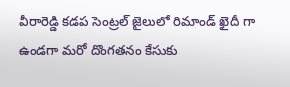వీరారెడ్డి కడప సెంట్రల్ జైలులో రిమాండ్ ఖైదీ గా ఉండగా మరో దొంగతనం కేసుకు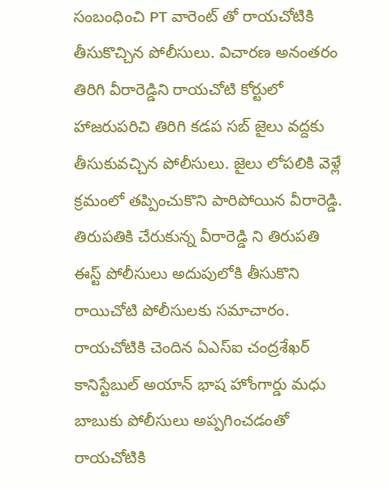సంబంధించి PT వారెంట్ తో రాయచోటికి తీసుకొచ్చిన పోలీసులు. విచారణ అనంతరం తిరిగి వీరారెడ్డిని రాయచోటి కోర్టులో హాజరుపరిచి తిరిగి కడప సబ్ జైలు వద్దకు తీసుకువచ్చిన పోలీసులు. జైలు లోపలికి వెళ్లే క్రమంలో తప్పించుకొని పారిపోయిన వీరారెడ్డి. తిరుపతికి చేరుకున్న వీరారెడ్డి ని తిరుపతి ఈస్ట్ పోలీసులు అదుపులోకి తీసుకొని రాయిచోటి పోలీసులకు సమాచారం. రాయచోటికి చెందిన ఏఎస్ఐ చంద్రశేఖర్ కానిస్టేబుల్ అయాన్ భాష హోంగార్డు మధు బాబుకు పోలీసులు అప్పగించడంతో రాయచోటికి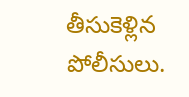తీసుకెళ్లిన పోలీసులు.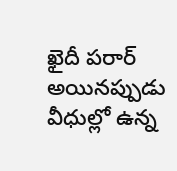ఖైదీ పరార్ అయినప్పుడు వీధుల్లో ఉన్న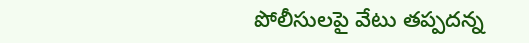పోలీసులపై వేటు తప్పదన్న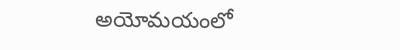అయోమయంలో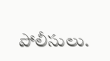పోలీసులు.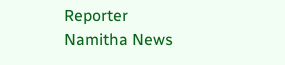Reporter
Namitha News